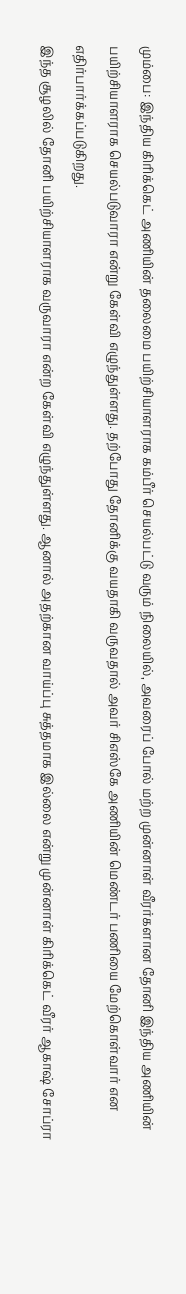மும்பை: இந்திய கிரிக்கெட் அணியின் தலைமை பயிற்சியாளராக கம்பீர் செயல்பட்டு வரும் நிலையில், அவரைப் போல் மற்ற முன்னாள் வீரர்களான தோனி இந்திய அணியின் பயிற்சியாளராக செயல்படுவாரா என்று கேள்வி எழுந்துள்ளது. தற்போது தோனிக்கு வயதாகி வருவதால் அவர் சிஎஸ்கே அணியின் மெண்டர் பணியை மேற்கொள்வார் என எதிர்பார்க்கப்படுகிறது.
இந்த சூழலில் தோனி பயிற்சியாளராக வருவாரா என்ற கேள்வி எழுந்துள்ளது. ஆனால் அதற்கான வாய்ப்பு சுத்தமாக இல்லை என்று முன்னாள் கிரிக்கெட் வீரர் ஆகாஷ் சோப்ரா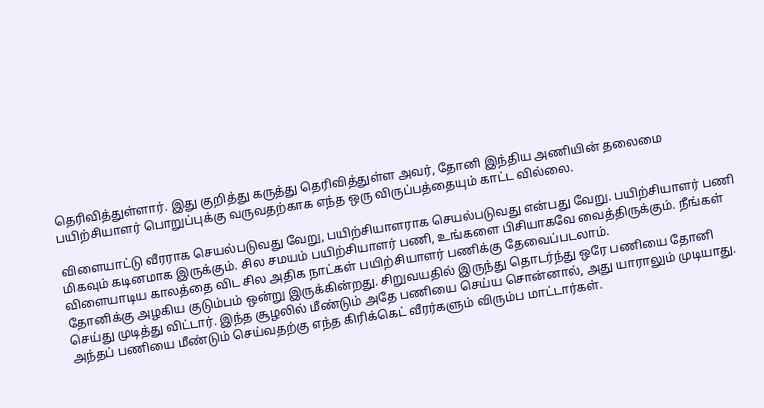தெரிவித்துள்ளார். இது குறித்து கருத்து தெரிவித்துள்ள அவர், தோனி இந்திய அணியின் தலைமை பயிற்சியாளர் பொறுப்புக்கு வருவதற்காக எந்த ஒரு விருப்பத்தையும் காட்ட வில்லை.

விளையாட்டு வீரராக செயல்படுவது வேறு, பயிற்சியாளராக செயல்படுவது என்பது வேறு. பயிற்சியாளர் பணி மிகவும் கடினமாக இருக்கும். சில சமயம் பயிற்சியாளர் பணி, உங்களை பிசியாகவே வைத்திருக்கும். நீங்கள் விளையாடிய காலத்தை விட சில அதிக நாட்கள் பயிற்சியாளர் பணிக்கு தேவைப்படலாம்.
தோனிக்கு அழகிய குடும்பம் ஒன்று இருக்கின்றது. சிறுவயதில் இருந்து தொடர்ந்து ஒரே பணியை தோனி செய்து முடித்து விட்டார். இந்த சூழலில் மீண்டும் அதே பணியை செய்ய சொன்னால், அது யாராலும் முடியாது. அந்தப் பணியை மீண்டும் செய்வதற்கு எந்த கிரிக்கெட் வீரர்களும் விரும்ப மாட்டார்கள்.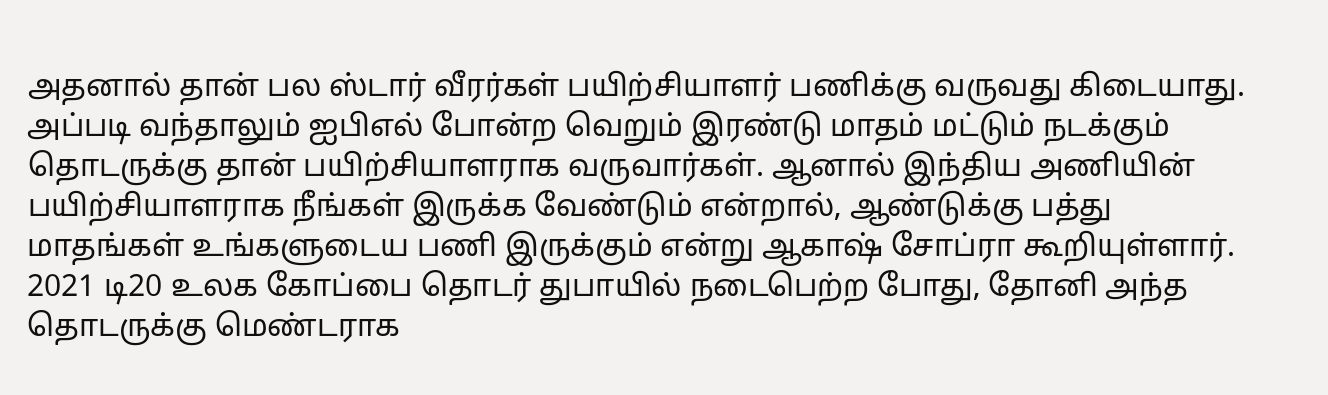அதனால் தான் பல ஸ்டார் வீரர்கள் பயிற்சியாளர் பணிக்கு வருவது கிடையாது.
அப்படி வந்தாலும் ஐபிஎல் போன்ற வெறும் இரண்டு மாதம் மட்டும் நடக்கும் தொடருக்கு தான் பயிற்சியாளராக வருவார்கள். ஆனால் இந்திய அணியின் பயிற்சியாளராக நீங்கள் இருக்க வேண்டும் என்றால், ஆண்டுக்கு பத்து மாதங்கள் உங்களுடைய பணி இருக்கும் என்று ஆகாஷ் சோப்ரா கூறியுள்ளார். 2021 டி20 உலக கோப்பை தொடர் துபாயில் நடைபெற்ற போது, தோனி அந்த தொடருக்கு மெண்டராக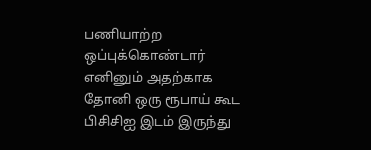பணியாற்ற ஒப்புக்கொண்டார் எனினும் அதற்காக தோனி ஒரு ரூபாய் கூட பிசிசிஐ இடம் இருந்து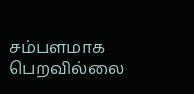சம்பளமாக பெறவில்லை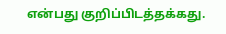என்பது குறிப்பிடத்தக்கது.